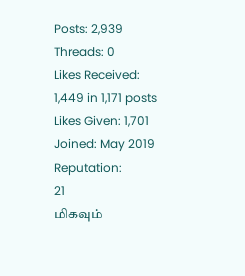Posts: 2,939
Threads: 0
Likes Received: 1,449 in 1,171 posts
Likes Given: 1,701
Joined: May 2019
Reputation:
21
மிகவும்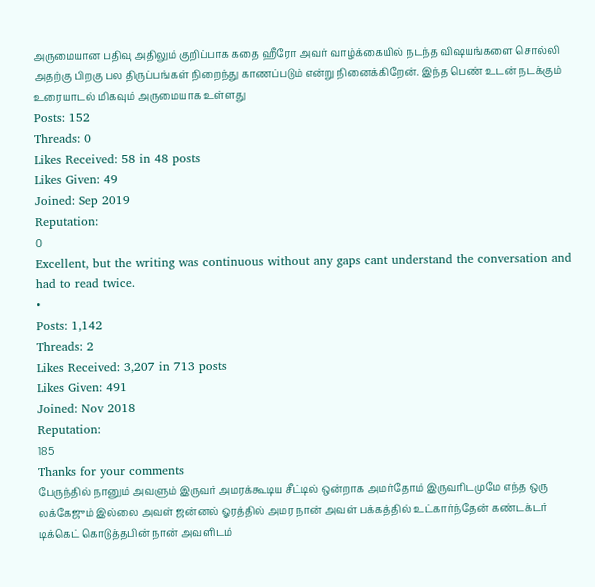அருமையான பதிவு அதிலும் குறிப்பாக கதை ஹீரோ அவர் வாழ்க்கையில் நடந்த விஷயங்களை சொல்லி அதற்கு பிறகு பல திருப்பங்கள் நிறைந்து காணப்படும் என்று நினைக்கிறேன். இந்த பெண் உடன் நடக்கும் உரையாடல் மிகவும் அருமையாக உள்ளது
Posts: 152
Threads: 0
Likes Received: 58 in 48 posts
Likes Given: 49
Joined: Sep 2019
Reputation:
0
Excellent, but the writing was continuous without any gaps cant understand the conversation and had to read twice.
•
Posts: 1,142
Threads: 2
Likes Received: 3,207 in 713 posts
Likes Given: 491
Joined: Nov 2018
Reputation:
185
Thanks for your comments
பேருந்தில் நானும் அவளும் இருவர் அமரக்கூடிய சீட்டில் ஒன்றாக அமர்தோம் இருவரிடமுமே எந்த ஒரு
லக்கேஜும் இல்லை அவள் ஜன்னல் ஓரத்தில் அமர நான் அவள் பக்கத்தில் உட்கார்ந்தேன் கண்டக்டர்
டிக்கெட் கொடுத்தபின் நான் அவளிடம்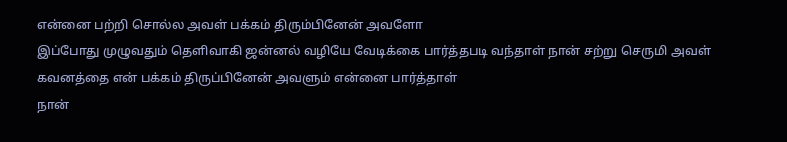என்னை பற்றி சொல்ல அவள் பக்கம் திரும்பினேன் அவளோ
இப்போது முழுவதும் தெளிவாகி ஜன்னல் வழியே வேடிக்கை பார்த்தபடி வந்தாள் நான் சற்று செருமி அவள்
கவனத்தை என் பக்கம் திருப்பினேன் அவளும் என்னை பார்த்தாள்
நான்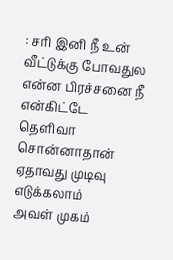: சரி இனி நீ உன் வீட்டுக்கு போவதுல என்ன பிரச்சனை நீ என்கிட்டே தெளிவா சொன்னாதான்
ஏதாவது முடிவு எடுக்கலாம்
அவள் முகம்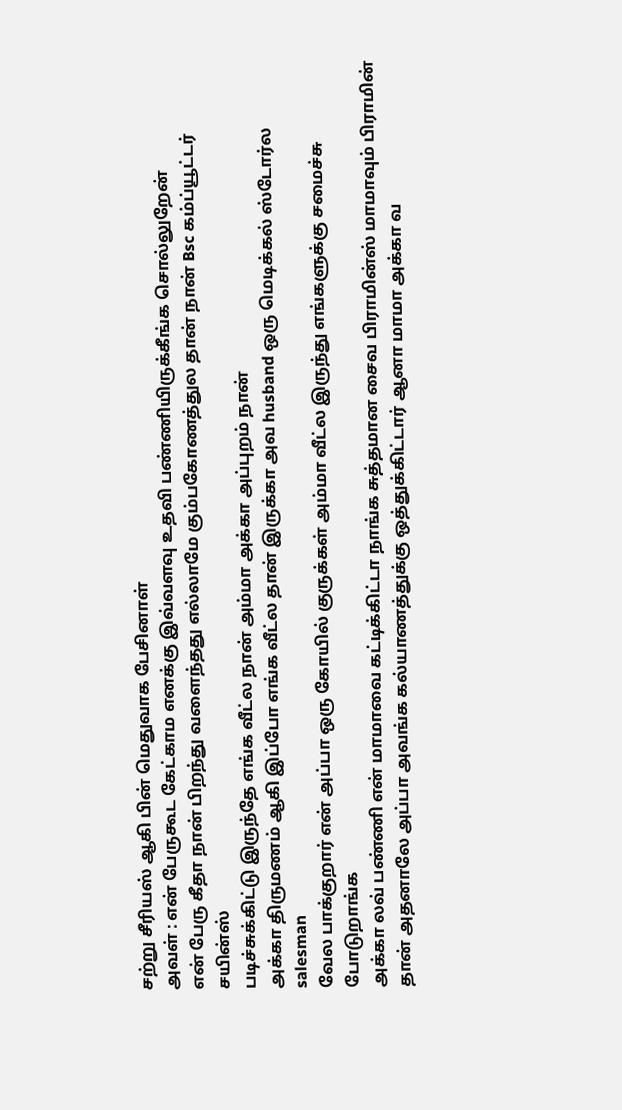சற்று சீரியஸ் ஆகி பின் மெதுவாக பேசினாள்
அவள் : என் பேருகூட கேட்காம எனக்கு இவ்வளவு உதவி பண்ணியிருக்கீங்க சொல்லுறேன்
என் பேரு கீதா நான் பிறந்து வளைந்தது எல்லாமே கும்பகோணத்துல தான் நான் Bsc கம்ப்யூட்டர் சயின்ஸ்
படிச்சுக்கிட்டு இருந்தே எங்க வீட்ல நான் அம்மா அக்கா அப்புறம் நான்
அக்கா திருமணம் ஆகி இப்போ எங்க வீட்ல தான் இருக்கா அவ husband ஒரு மெடிக்கல் ஸ்டோர்ல salesman
வேல பாக்குறார் என் அப்பா ஒரு கோயில் குருக்கள் அம்மா வீட்ல இருந்து எங்களுக்கு சமைச்சு போடுறாங்க
அக்கா லவ் பண்ணி என் மாமாவை கட்டிக்கிட்டா நாங்க சுத்தமான சைவ பிராமின்ஸ் மாமாவும் பிராமின்
தான் அதனாலே அப்பா அவங்க கல்யாணத்துக்கு ஒத்துக்கிட்டார் ஆனா மாமா அக்கா வ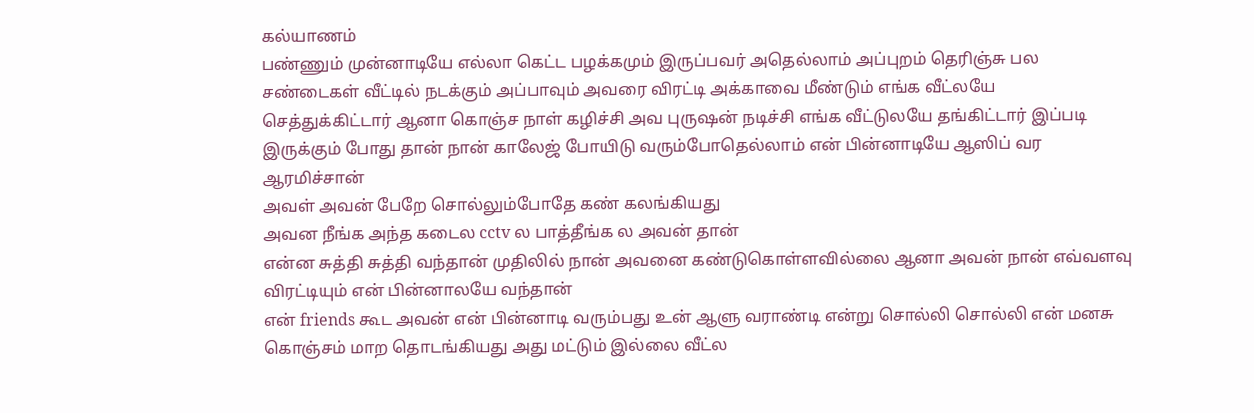கல்யாணம்
பண்ணும் முன்னாடியே எல்லா கெட்ட பழக்கமும் இருப்பவர் அதெல்லாம் அப்புறம் தெரிஞ்சு பல
சண்டைகள் வீட்டில் நடக்கும் அப்பாவும் அவரை விரட்டி அக்காவை மீண்டும் எங்க வீட்லயே
செத்துக்கிட்டார் ஆனா கொஞ்ச நாள் கழிச்சி அவ புருஷன் நடிச்சி எங்க வீட்டுலயே தங்கிட்டார் இப்படி
இருக்கும் போது தான் நான் காலேஜ் போயிடு வரும்போதெல்லாம் என் பின்னாடியே ஆஸிப் வர
ஆரமிச்சான்
அவள் அவன் பேறே சொல்லும்போதே கண் கலங்கியது
அவன நீங்க அந்த கடைல cctv ல பாத்தீங்க ல அவன் தான்
என்ன சுத்தி சுத்தி வந்தான் முதிலில் நான் அவனை கண்டுகொள்ளவில்லை ஆனா அவன் நான் எவ்வளவு
விரட்டியும் என் பின்னாலயே வந்தான்
என் friends கூட அவன் என் பின்னாடி வரும்பது உன் ஆளு வராண்டி என்று சொல்லி சொல்லி என் மனசு
கொஞ்சம் மாற தொடங்கியது அது மட்டும் இல்லை வீட்ல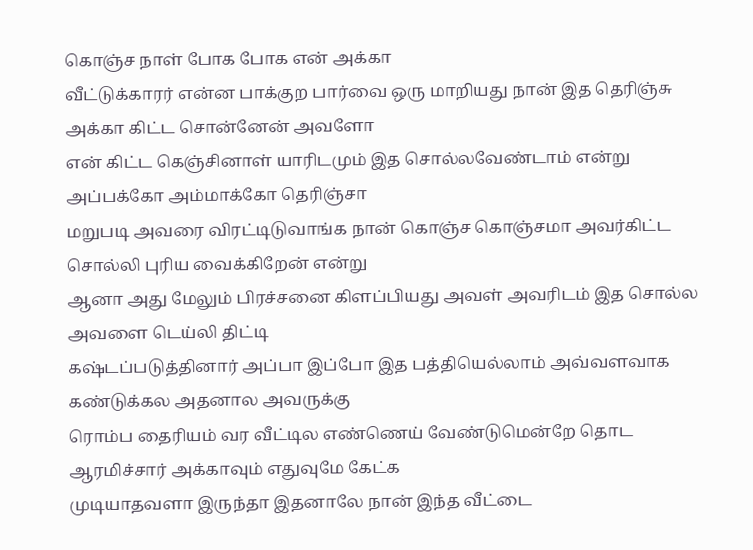கொஞ்ச நாள் போக போக என் அக்கா
வீட்டுக்காரர் என்ன பாக்குற பார்வை ஒரு மாறியது நான் இத தெரிஞ்சு அக்கா கிட்ட சொன்னேன் அவளோ
என் கிட்ட கெஞ்சினாள் யாரிடமும் இத சொல்லவேண்டாம் என்று அப்பக்கோ அம்மாக்கோ தெரிஞ்சா
மறுபடி அவரை விரட்டிடுவாங்க நான் கொஞ்ச கொஞ்சமா அவர்கிட்ட சொல்லி புரிய வைக்கிறேன் என்று
ஆனா அது மேலும் பிரச்சனை கிளப்பியது அவள் அவரிடம் இத சொல்ல அவளை டெய்லி திட்டி
கஷ்டப்படுத்தினார் அப்பா இப்போ இத பத்தியெல்லாம் அவ்வளவாக கண்டுக்கல அதனால அவருக்கு
ரொம்ப தைரியம் வர வீட்டில எண்ணெய் வேண்டுமென்றே தொட ஆரமிச்சார் அக்காவும் எதுவுமே கேட்க
முடியாதவளா இருந்தா இதனாலே நான் இந்த வீட்டை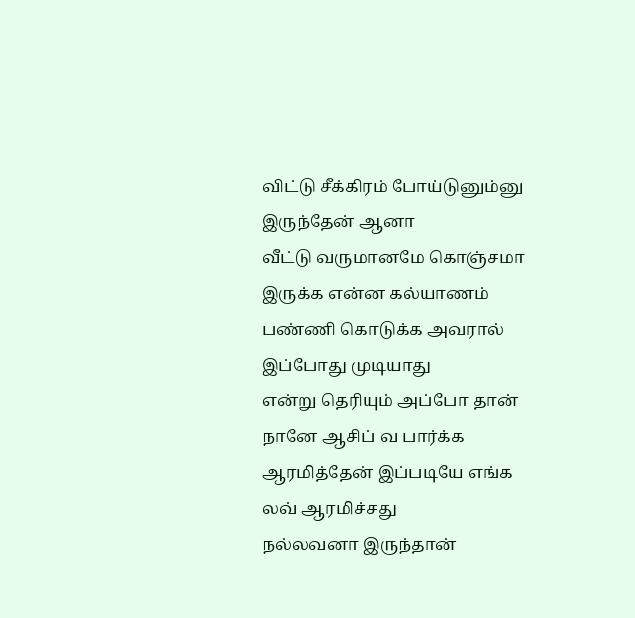விட்டு சீக்கிரம் போய்டுனும்னு இருந்தேன் ஆனா
வீட்டு வருமானமே கொஞ்சமா இருக்க என்ன கல்யாணம் பண்ணி கொடுக்க அவரால் இப்போது முடியாது
என்று தெரியும் அப்போ தான் நானே ஆசிப் வ பார்க்க ஆரமித்தேன் இப்படியே எங்க லவ் ஆரமிச்சது
நல்லவனா இருந்தான்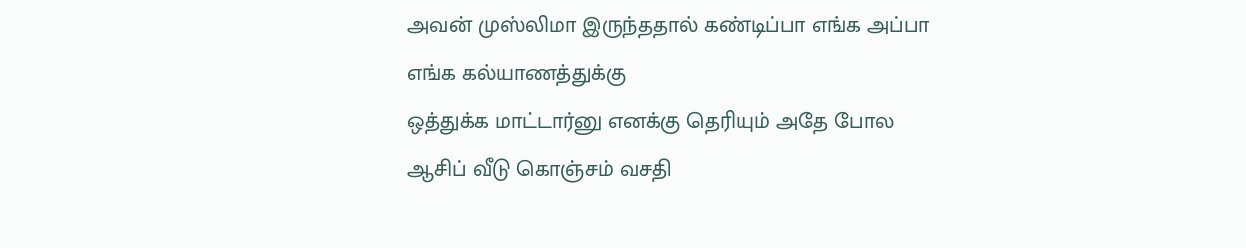அவன் முஸ்லிமா இருந்ததால் கண்டிப்பா எங்க அப்பா எங்க கல்யாணத்துக்கு
ஒத்துக்க மாட்டார்னு எனக்கு தெரியும் அதே போல ஆசிப் வீடு கொஞ்சம் வசதி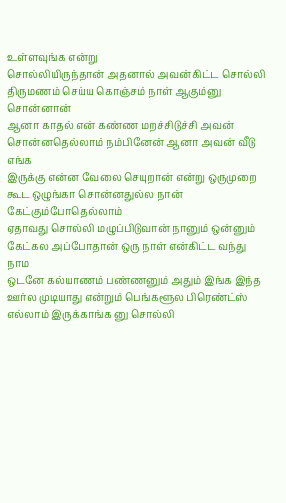உள்ளவுங்க என்று
சொல்லியிருந்தான் அதனால் அவன்கிட்ட சொல்லி திருமணம் செய்ய கொஞ்சம் நாள் ஆகும்னு சொன்னான்
ஆனா காதல் என் கண்ண மறச்சிடுச்சி அவன் சொன்னதெல்லாம் நம்பினேன் ஆனா அவன் வீடு எங்க
இருக்கு என்ன வேலை செயுறான் என்று ஒருமுறை கூட ஒழுங்கா சொன்னதுல்ல நான் கேட்கும்போதெல்லாம்
ஏதாவது சொல்லி மழுப்பிடுவான் நானும் ஒன்னும் கேட்கல அப்போதான் ஒரு நாள் என்கிட்ட வந்து நாம
ஒடனே கல்யாணம் பண்ணனும் அதும் இங்க இந்த ஊர்ல முடியாது என்றும் பெங்களூல பிரெண்ட்ஸ்
எல்லாம் இருக்காங்க னு சொல்லி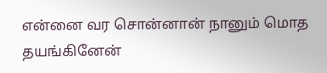என்னை வர சொன்னான் நானும் மொத தயங்கினேன்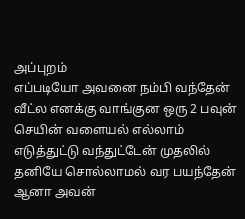அப்புறம்
எப்படியோ அவனை நம்பி வந்தேன் வீட்ல எனக்கு வாங்குன ஒரு 2 பவுன் செயின் வளையல் எல்லாம்
எடுத்துட்டு வந்துட்டேன் முதலில் தனியே சொல்லாமல் வர பயந்தேன் ஆனா அவன்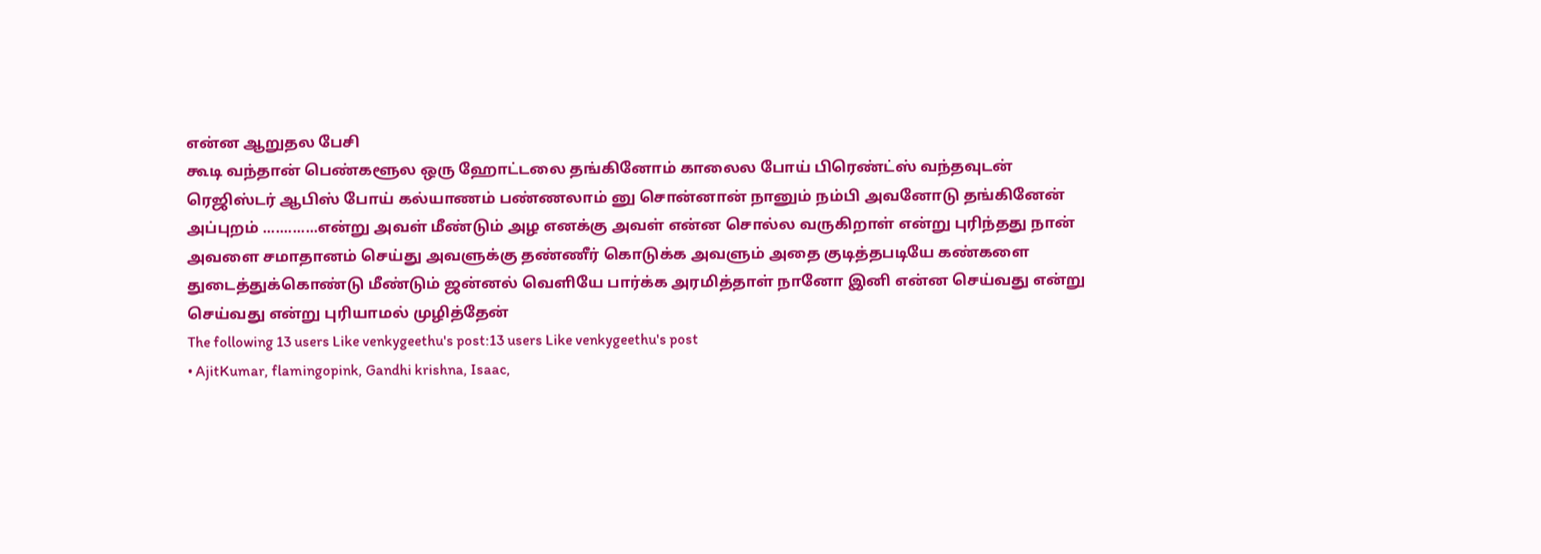என்ன ஆறுதல பேசி
கூடி வந்தான் பெண்களூல ஒரு ஹோட்டலை தங்கினோம் காலைல போய் பிரெண்ட்ஸ் வந்தவுடன்
ரெஜிஸ்டர் ஆபிஸ் போய் கல்யாணம் பண்ணலாம் னு சொன்னான் நானும் நம்பி அவனோடு தங்கினேன்
அப்புறம் .............என்று அவள் மீண்டும் அழ எனக்கு அவள் என்ன சொல்ல வருகிறாள் என்று புரிந்தது நான்
அவளை சமாதானம் செய்து அவளுக்கு தண்ணீர் கொடுக்க அவளும் அதை குடித்தபடியே கண்களை
துடைத்துக்கொண்டு மீண்டும் ஜன்னல் வெளியே பார்க்க அரமித்தாள் நானோ இனி என்ன செய்வது என்று
செய்வது என்று புரியாமல் முழித்தேன்
The following 13 users Like venkygeethu's post:13 users Like venkygeethu's post
• AjitKumar, flamingopink, Gandhi krishna, Isaac,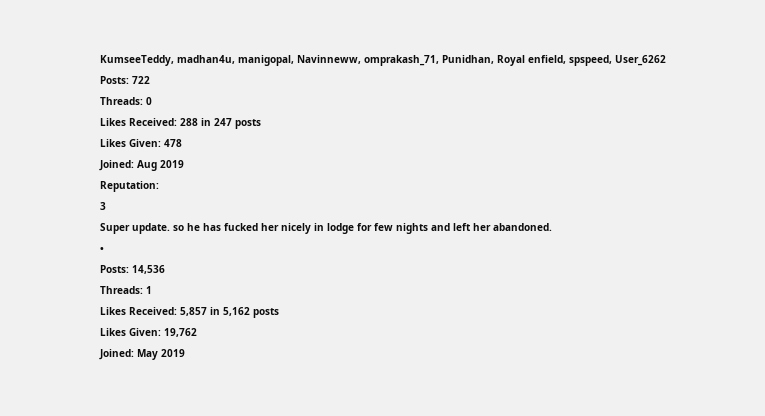KumseeTeddy, madhan4u, manigopal, Navinneww, omprakash_71, Punidhan, Royal enfield, spspeed, User_6262
Posts: 722
Threads: 0
Likes Received: 288 in 247 posts
Likes Given: 478
Joined: Aug 2019
Reputation:
3
Super update. so he has fucked her nicely in lodge for few nights and left her abandoned.
•
Posts: 14,536
Threads: 1
Likes Received: 5,857 in 5,162 posts
Likes Given: 19,762
Joined: May 2019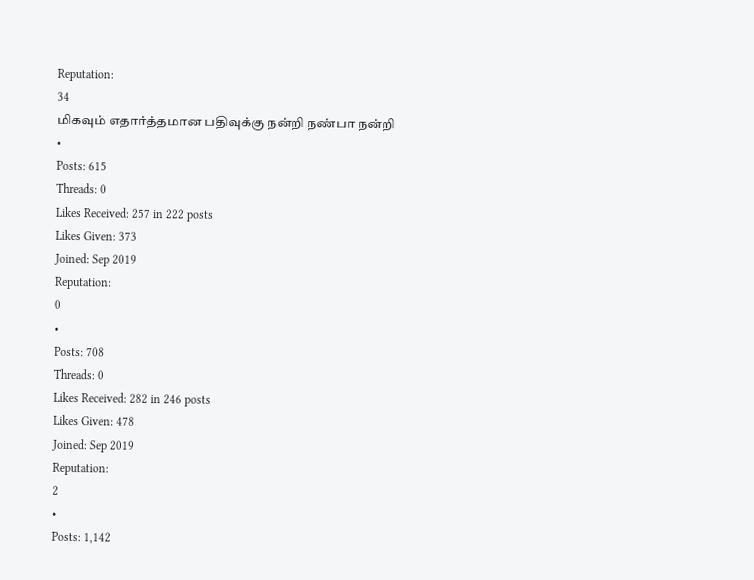Reputation:
34
மிகவும் எதார்த்தமான பதிவுக்கு நன்றி நண்பா நன்றி
•
Posts: 615
Threads: 0
Likes Received: 257 in 222 posts
Likes Given: 373
Joined: Sep 2019
Reputation:
0
•
Posts: 708
Threads: 0
Likes Received: 282 in 246 posts
Likes Given: 478
Joined: Sep 2019
Reputation:
2
•
Posts: 1,142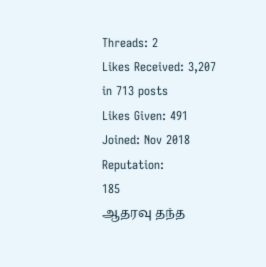Threads: 2
Likes Received: 3,207 in 713 posts
Likes Given: 491
Joined: Nov 2018
Reputation:
185
ஆதரவு தந்த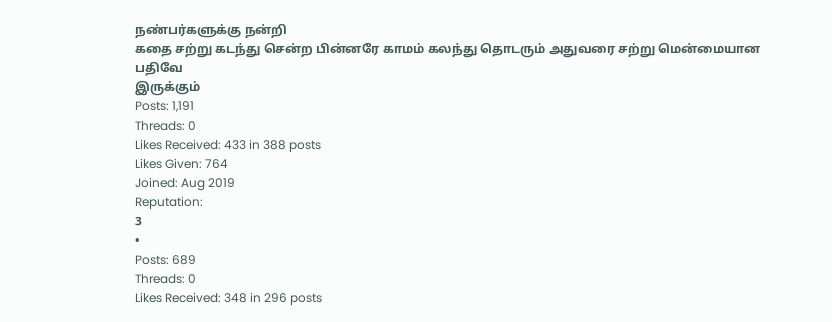நண்பர்களுக்கு நன்றி
கதை சற்று கடந்து சென்ற பின்னரே காமம் கலந்து தொடரும் அதுவரை சற்று மென்மையான பதிவே
இருக்கும்
Posts: 1,191
Threads: 0
Likes Received: 433 in 388 posts
Likes Given: 764
Joined: Aug 2019
Reputation:
3
•
Posts: 689
Threads: 0
Likes Received: 348 in 296 posts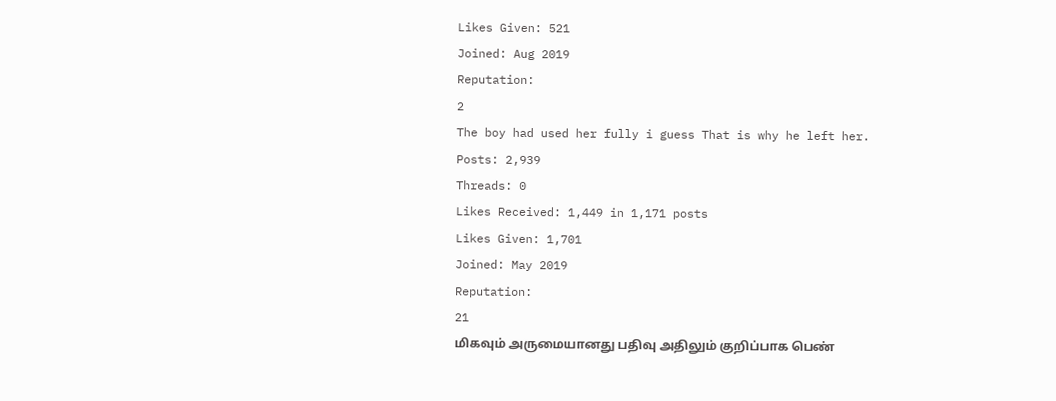Likes Given: 521
Joined: Aug 2019
Reputation:
2
The boy had used her fully i guess That is why he left her.
Posts: 2,939
Threads: 0
Likes Received: 1,449 in 1,171 posts
Likes Given: 1,701
Joined: May 2019
Reputation:
21
மிகவும் அருமையானது பதிவு அதிலும் குறிப்பாக பெண்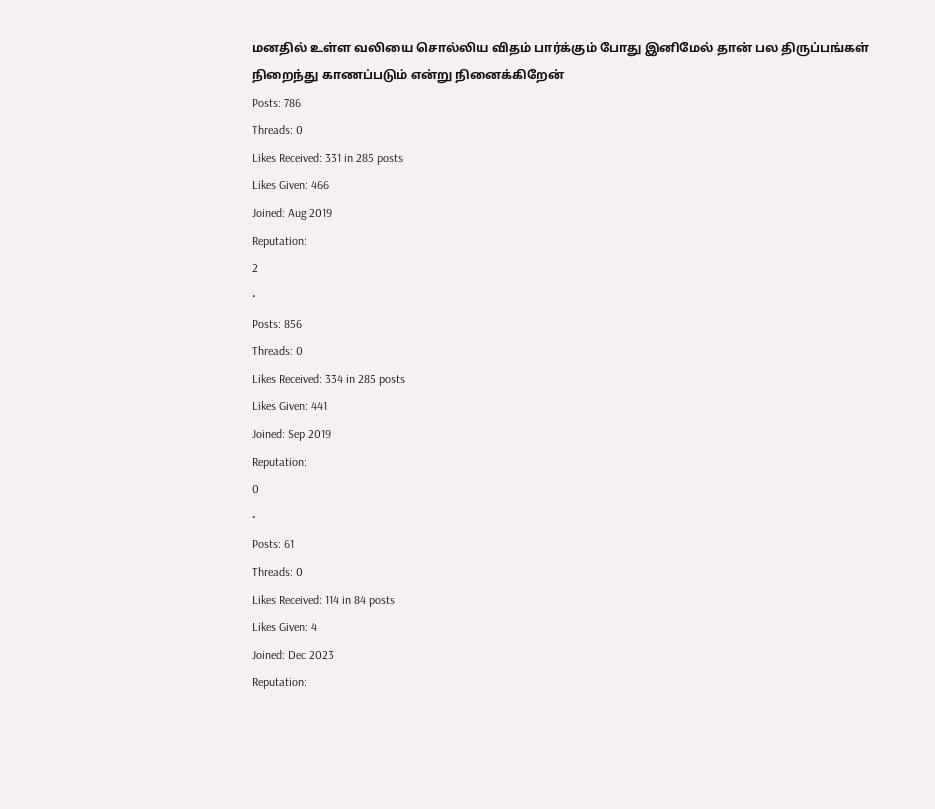மனதில் உள்ள வலியை சொல்லிய விதம் பார்க்கும் போது இனிமேல் தான் பல திருப்பங்கள் நிறைந்து காணப்படும் என்று நினைக்கிறேன்
Posts: 786
Threads: 0
Likes Received: 331 in 285 posts
Likes Given: 466
Joined: Aug 2019
Reputation:
2
•
Posts: 856
Threads: 0
Likes Received: 334 in 285 posts
Likes Given: 441
Joined: Sep 2019
Reputation:
0
•
Posts: 61
Threads: 0
Likes Received: 114 in 84 posts
Likes Given: 4
Joined: Dec 2023
Reputation: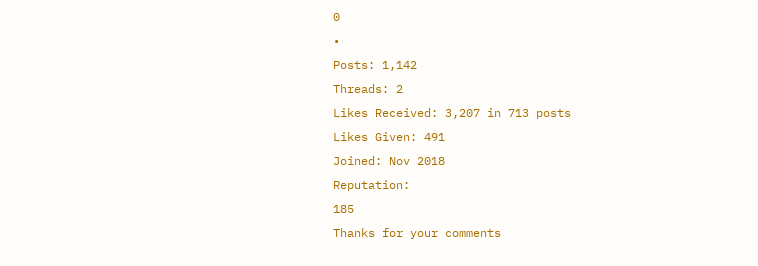0
•
Posts: 1,142
Threads: 2
Likes Received: 3,207 in 713 posts
Likes Given: 491
Joined: Nov 2018
Reputation:
185
Thanks for your comments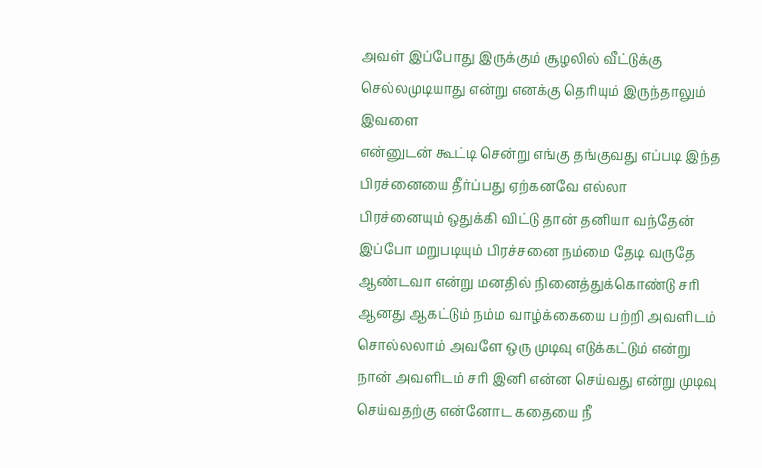அவள் இப்போது இருக்கும் சூழலில் வீட்டுக்கு செல்லமுடியாது என்று எனக்கு தெரியும் இருந்தாலும் இவளை
என்னுடன் கூட்டி சென்று எங்கு தங்குவது எப்படி இந்த பிரச்னையை தீர்ப்பது ஏற்கனவே எல்லா
பிரச்னையும் ஒதுக்கி விட்டு தான் தனியா வந்தேன் இப்போ மறுபடியும் பிரச்சனை நம்மை தேடி வருதே
ஆண்டவா என்று மனதில் நினைத்துக்கொண்டு சரி ஆனது ஆகட்டும் நம்ம வாழ்க்கையை பற்றி அவளிடம்
சொல்லலாம் அவளே ஒரு முடிவு எடுக்கட்டும் என்று நான் அவளிடம் சரி இனி என்ன செய்வது என்று முடிவு
செய்வதற்கு என்னோட கதையை நீ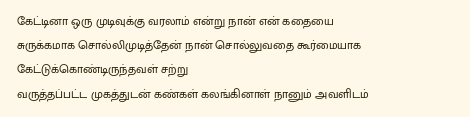கேட்டினா ஒரு முடிவுக்கு வரலாம் என்று நான் என் கதையை
சுருக்கமாக சொல்லிமுடித்தேன் நான் சொல்லுவதை கூர்மையாக கேட்டுக்கொண்டிருந்தவள் சற்று
வருத்தப்பட்ட முகத்துடன் கண்கள் கலங்கினாள் நானும் அவளிடம்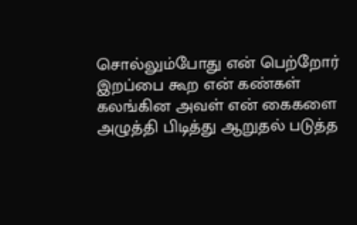சொல்லும்போது என் பெற்றோர்
இறப்பை கூற என் கண்கள் கலங்கின அவள் என் கைகளை அழுத்தி பிடித்து ஆறுதல் படுத்த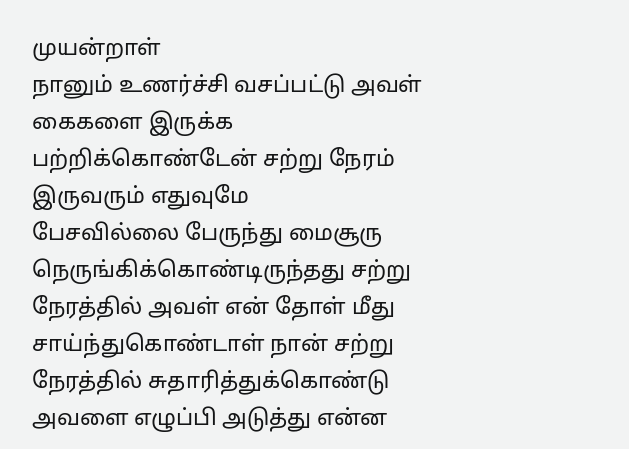முயன்றாள்
நானும் உணர்ச்சி வசப்பட்டு அவள் கைகளை இருக்க பற்றிக்கொண்டேன் சற்று நேரம் இருவரும் எதுவுமே
பேசவில்லை பேருந்து மைசூரு நெருங்கிக்கொண்டிருந்தது சற்று நேரத்தில் அவள் என் தோள் மீது
சாய்ந்துகொண்டாள் நான் சற்று நேரத்தில் சுதாரித்துக்கொண்டு அவளை எழுப்பி அடுத்து என்ன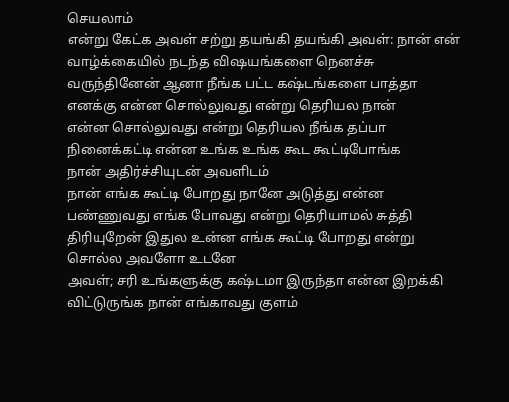செயலாம்
என்று கேட்க அவள் சற்று தயங்கி தயங்கி அவள்: நான் என் வாழ்க்கையில் நடந்த விஷயங்களை நெனச்சு
வருந்தினேன் ஆனா நீங்க பட்ட கஷ்டங்களை பாத்தா எனக்கு என்ன சொல்லுவது என்று தெரியல நான்
என்ன சொல்லுவது என்று தெரியல நீங்க தப்பா நினைக்கட்டி என்ன உங்க உங்க கூட கூட்டிபோங்க
நான் அதிர்ச்சியுடன் அவளிடம்
நான் எங்க கூட்டி போறது நானே அடுத்து என்ன பண்ணுவது எங்க போவது என்று தெரியாமல் சுத்தி
திரியுறேன் இதுல உன்ன எங்க கூட்டி போறது என்று சொல்ல அவளோ உடனே
அவள்; சரி உங்களுக்கு கஷ்டமா இருந்தா என்ன இறக்கி விட்டுருங்க நான் எங்காவது குளம்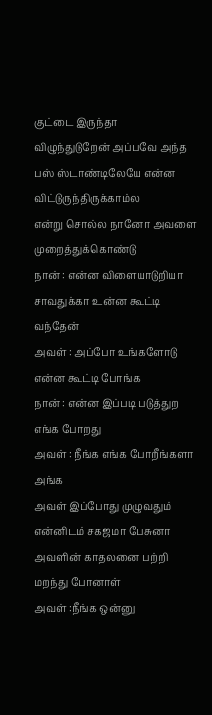குட்டை இருந்தா
விழுந்துடுறேன் அப்பவே அந்த பஸ் ஸ்டாண்டிலேயே என்ன விட்டுருந்திருக்காம்ல
என்று சொல்ல நானோ அவளை முறைத்துக்கொண்டு
நான் : என்ன விளையாடுறியா சாவதுக்கா உன்ன கூட்டி வந்தேன்
அவள் : அப்போ உங்களோடு என்ன கூட்டி போங்க
நான் : என்ன இப்படி படுத்துற எங்க போறது
அவள் : நீங்க எங்க போறீங்களா அங்க
அவள் இப்போது முழுவதும் என்னிடம் சகஜமா பேசுனா அவளின் காதலனை பற்றி மறந்து போனாள்
அவள் :நீங்க ஒன்னு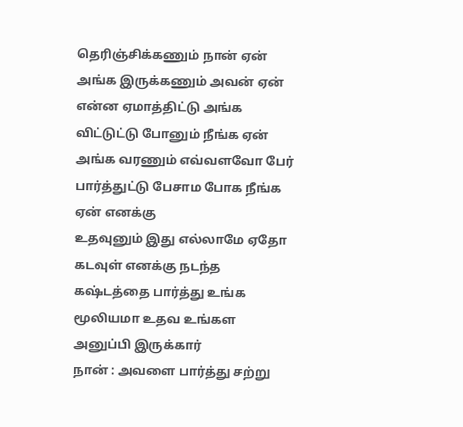தெரிஞ்சிக்கணும் நான் ஏன் அங்க இருக்கணும் அவன் ஏன் என்ன ஏமாத்திட்டு அங்க
விட்டுட்டு போனும் நீங்க ஏன் அங்க வரணும் எவ்வளவோ பேர் பார்த்துட்டு பேசாம போக நீங்க ஏன் எனக்கு
உதவுனும் இது எல்லாமே ஏதோ கடவுள் எனக்கு நடந்த கஷ்டத்தை பார்த்து உங்க மூலியமா உதவ உங்கள
அனுப்பி இருக்கார்
நான் : அவளை பார்த்து சற்று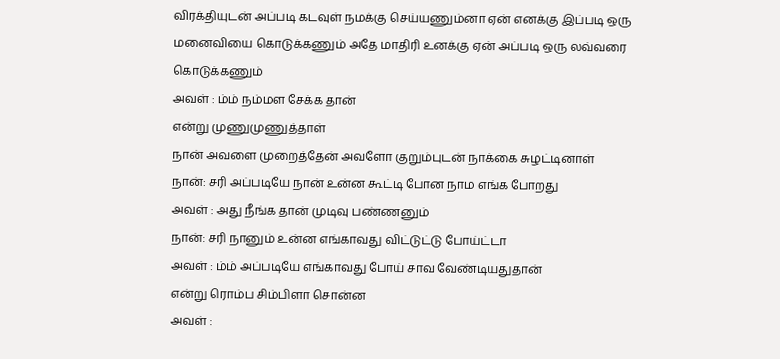விரக்தியுடன் அப்படி கடவுள் நமக்கு செய்யணும்னா ஏன் எனக்கு இப்படி ஒரு
மனைவியை கொடுக்கணும் அதே மாதிரி உனக்கு ஏன் அப்படி ஒரு லவ்வரை கொடுக்கணும்
அவள் : ம்ம் நம்மள சேக்க தான்
என்று முணுமுணுத்தாள்
நான் அவளை முறைத்தேன் அவளோ குறும்புடன் நாக்கை சுழட்டினாள்
நான்: சரி அப்படியே நான் உன்ன கூட்டி போன நாம எங்க போறது
அவள் : அது நீங்க தான் முடிவு பண்ணனும்
நான்: சரி நானும் உன்ன எங்காவது விட்டுட்டு போய்ட்டா
அவள் : ம்ம் அப்படியே எங்காவது போய் சாவ வேண்டியதுதான்
என்று ரொம்ப சிம்பிளா சொன்ன
அவள் :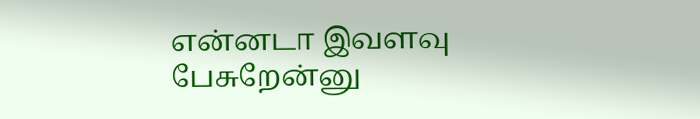என்னடா இவளவு பேசுறேன்னு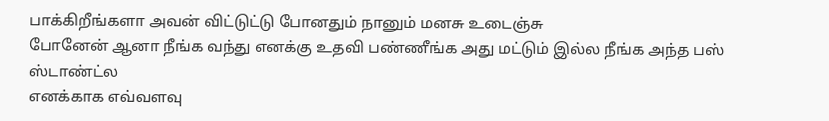பாக்கிறீங்களா அவன் விட்டுட்டு போனதும் நானும் மனசு உடைஞ்சு
போனேன் ஆனா நீங்க வந்து எனக்கு உதவி பண்ணீங்க அது மட்டும் இல்ல நீங்க அந்த பஸ் ஸ்டாண்ட்ல
எனக்காக எவ்வளவு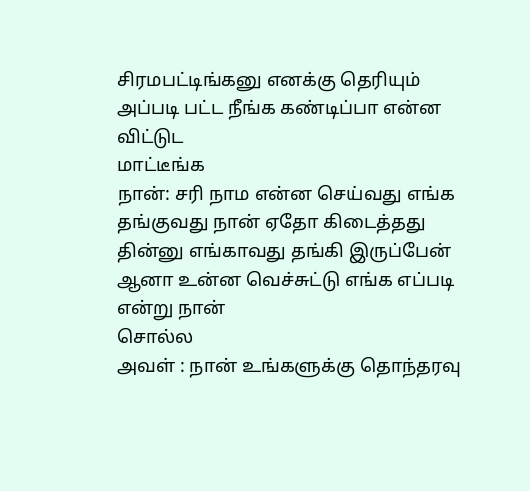சிரமபட்டிங்கனு எனக்கு தெரியும் அப்படி பட்ட நீங்க கண்டிப்பா என்ன விட்டுட
மாட்டீங்க
நான்: சரி நாம என்ன செய்வது எங்க தங்குவது நான் ஏதோ கிடைத்தது தின்னு எங்காவது தங்கி இருப்பேன்
ஆனா உன்ன வெச்சுட்டு எங்க எப்படி என்று நான்
சொல்ல
அவள் : நான் உங்களுக்கு தொந்தரவு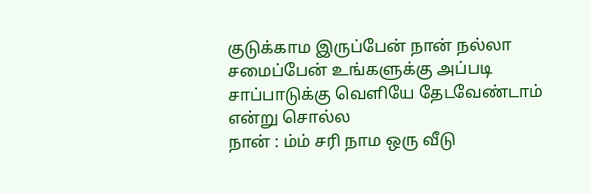குடுக்காம இருப்பேன் நான் நல்லா சமைப்பேன் உங்களுக்கு அப்படி
சாப்பாடுக்கு வெளியே தேடவேண்டாம்
என்று சொல்ல
நான் : ம்ம் சரி நாம ஒரு வீடு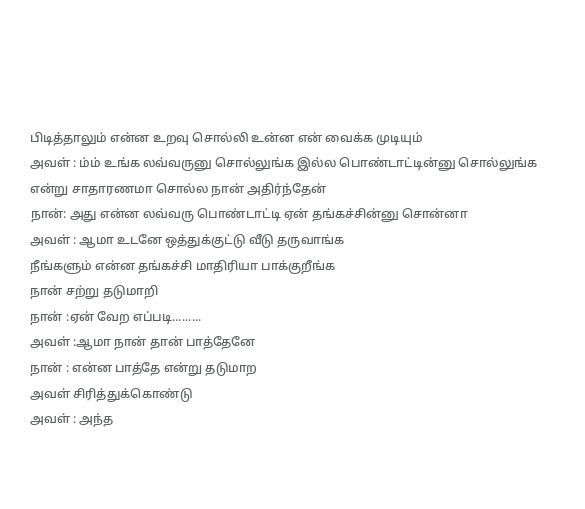பிடித்தாலும் என்ன உறவு சொல்லி உன்ன என் வைக்க முடியும்
அவள் : ம்ம் உங்க லவ்வருனு சொல்லுங்க இல்ல பொண்டாட்டின்னு சொல்லுங்க
என்று சாதாரணமா சொல்ல நான் அதிர்ந்தேன்
நான்: அது என்ன லவ்வரு பொண்டாட்டி ஏன் தங்கச்சின்னு சொன்னா
அவள் : ஆமா உடனே ஒத்துக்குட்டு வீடு தருவாங்க
நீங்களும் என்ன தங்கச்சி மாதிரியா பாக்குறீங்க
நான் சற்று தடுமாறி
நான் :ஏன் வேற எப்படி.........
அவள் :ஆமா நான் தான் பாத்தேனே
நான் : என்ன பாத்தே என்று தடுமாற
அவள் சிரித்துக்கொண்டு
அவள் : அந்த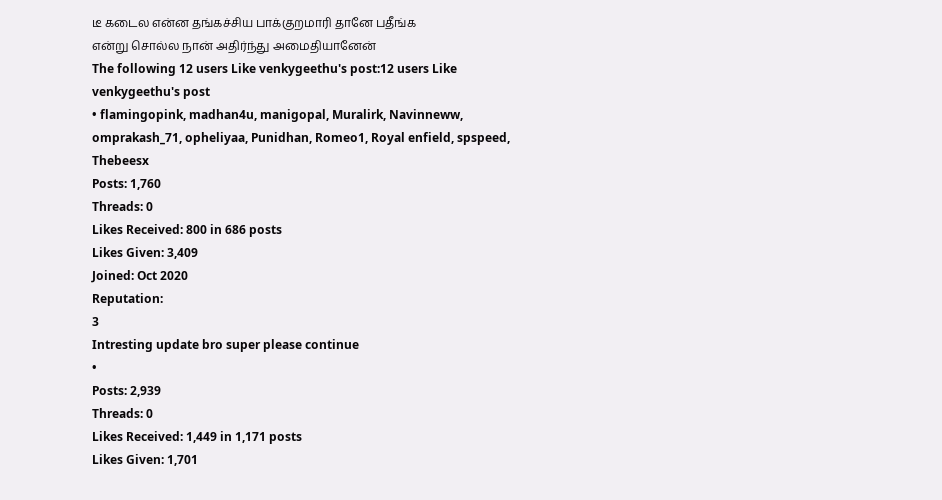டீ கடைல என்ன தங்கச்சிய பாக்குறமாரி தானே பதீங்க
என்று சொல்ல நான் அதிர்ந்து அமைதியானேன்
The following 12 users Like venkygeethu's post:12 users Like venkygeethu's post
• flamingopink, madhan4u, manigopal, Muralirk, Navinneww, omprakash_71, opheliyaa, Punidhan, Romeo1, Royal enfield, spspeed, Thebeesx
Posts: 1,760
Threads: 0
Likes Received: 800 in 686 posts
Likes Given: 3,409
Joined: Oct 2020
Reputation:
3
Intresting update bro super please continue
•
Posts: 2,939
Threads: 0
Likes Received: 1,449 in 1,171 posts
Likes Given: 1,701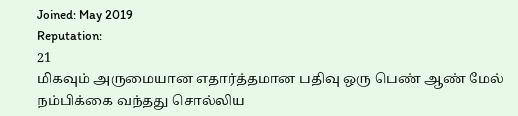Joined: May 2019
Reputation:
21
மிகவும் அருமையான எதார்த்தமான பதிவு ஒரு பெண் ஆண் மேல் நம்பிக்கை வந்தது சொல்லிய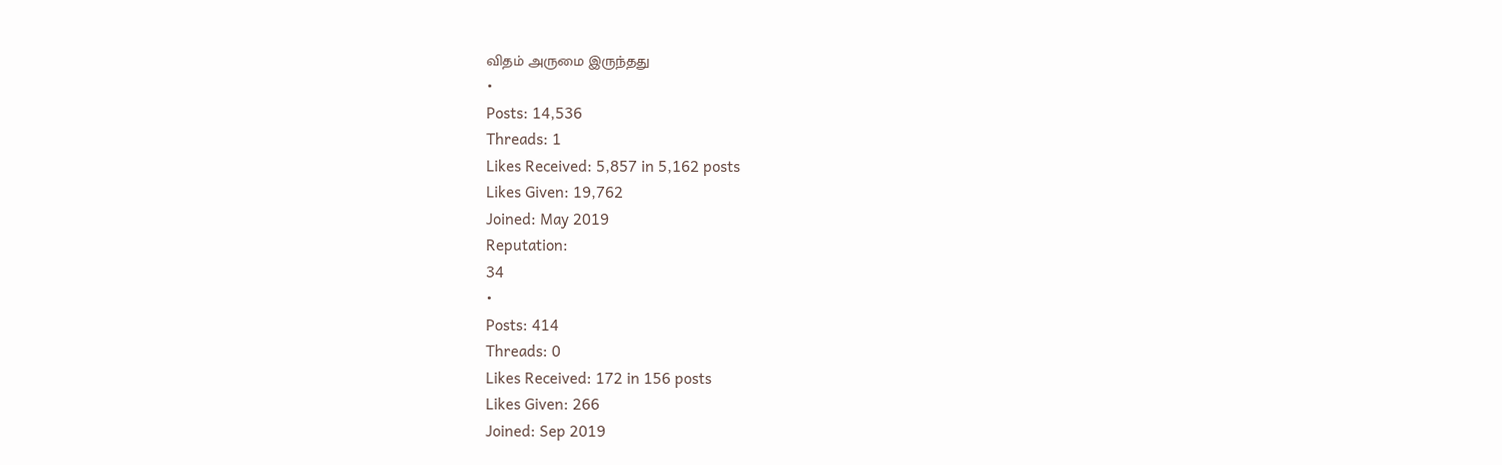விதம் அருமை இருந்தது
•
Posts: 14,536
Threads: 1
Likes Received: 5,857 in 5,162 posts
Likes Given: 19,762
Joined: May 2019
Reputation:
34
•
Posts: 414
Threads: 0
Likes Received: 172 in 156 posts
Likes Given: 266
Joined: Sep 2019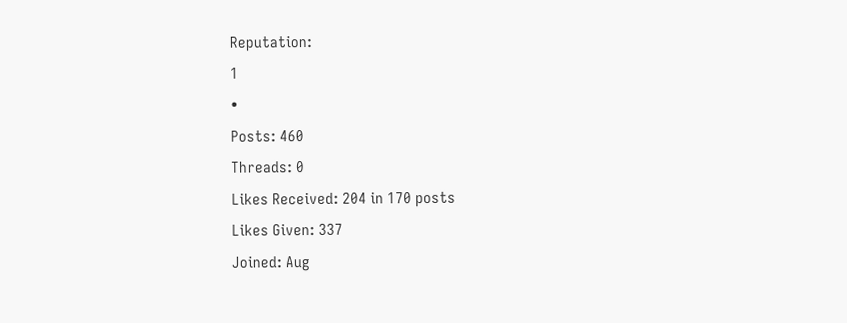Reputation:
1
•
Posts: 460
Threads: 0
Likes Received: 204 in 170 posts
Likes Given: 337
Joined: Aug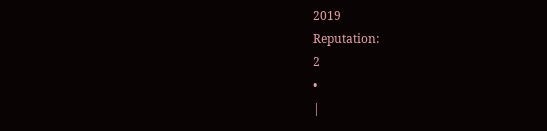2019
Reputation:
2
•
|